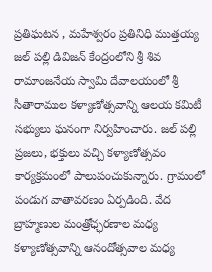ప్రతిఘటన , మహేశ్వరం ప్రతినిధి ముత్తయ్య
జల్ పల్లి డివిజన్ కేంద్రంలోని శ్రీ శివ రామాంజనేయ స్వామి దేవాలయంలో శ్రీ సీతారాముల కళ్యాణోత్సవాన్ని ఆలయ కమిటీ సభ్యులు ఘనంగా నిర్వహించారు. జల్ పల్లి ప్రజలు, భక్తులు వచ్చి కళ్యాణోత్సవం కార్యక్రమంలో పాలుపంచుకున్నారు. గ్రామంలో పండుగ వాతావరణం ఏర్పడింది. వేద బ్రాహ్మణుల మంత్రోఛ్ఛరణాల మధ్య కళ్యాణోత్సవాన్ని ఆనందోత్సవాల మధ్య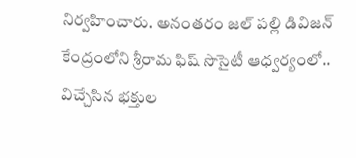నిర్వహించారు. అనంతరం జల్ పల్లి డివిజన్ కేంద్రంలోని శ్రీరామ ఫిష్ సొసైటీ ఆధ్వర్యంలో.. విచ్చేసిన భక్తుల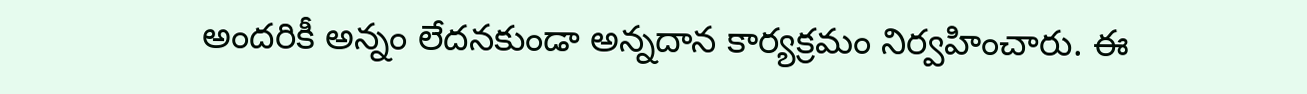అందరికీ అన్నం లేదనకుండా అన్నదాన కార్యక్రమం నిర్వహించారు. ఈ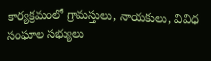కార్యక్రమంలో గ్రామస్తులు, నాయకులు, వివిధ సంఘాల సభ్యులు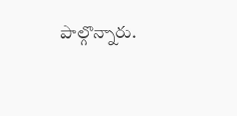పాల్గొన్నారు.